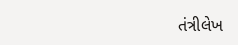તંત્રીલેખ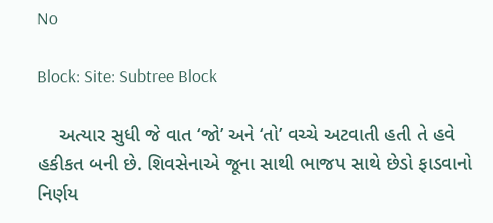No

Block: Site: Subtree Block

    અત્યાર સુધી જે વાત ‘જો’ અને ‘તો’ વચ્ચે અટવાતી હતી તે હવે હકીકત બની છે. શિવસેનાએ જૂના સાથી ભાજપ સાથે છેડો ફાડવાનો નિર્ણય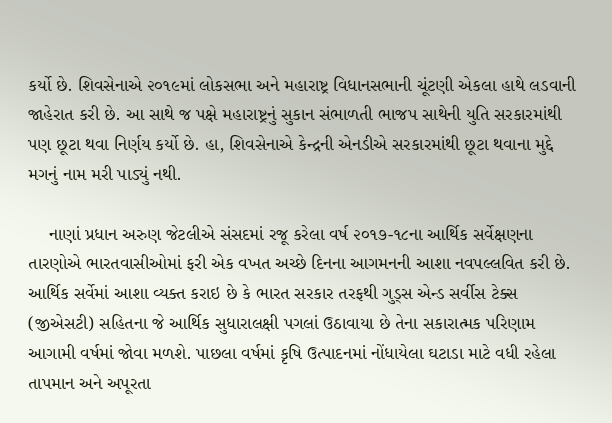કર્યો છે. શિવસેનાએ ૨૦૧૯માં લોકસભા અને મહારાષ્ટ્ર વિધાનસભાની ચૂંટણી એકલા હાથે લડવાની જાહેરાત કરી છે. આ સાથે જ પક્ષે મહારાષ્ટ્રનું સુકાન સંભાળતી ભાજપ સાથેની યુતિ સરકારમાંથી પણ છૂટા થવા નિર્ણય કર્યો છે. હા, શિવસેનાએ કેન્દ્રની એનડીએ સરકારમાંથી છૂટા થવાના મુદ્દે મગનું નામ મરી પાડ્યું નથી.

    નાણાં પ્રધાન અરુણ જેટલીએ સંસદમાં રજૂ કરેલા વર્ષ ૨૦૧૭-૧૮ના આર્થિક સર્વેક્ષણના તારણોએ ભારતવાસીઓમાં ફરી એક વખત અચ્છે દિનના આગમનની આશા નવપલ્લવિત કરી છે. આર્થિક સર્વેમાં આશા વ્યક્ત કરાઇ છે કે ભારત સરકાર તરફથી ગુડ્સ એન્ડ સર્વીસ ટેક્સ (જીએસટી) સહિતના જે આર્થિક સુધારાલક્ષી પગલાં ઉઠાવાયા છે તેના સકારાત્મક પરિણામ આગામી વર્ષમાં જોવા મળશે. પાછલા વર્ષમાં કૃષિ ઉત્પાદનમાં નોંધાયેલા ઘટાડા માટે વધી રહેલા તાપમાન અને અપૂરતા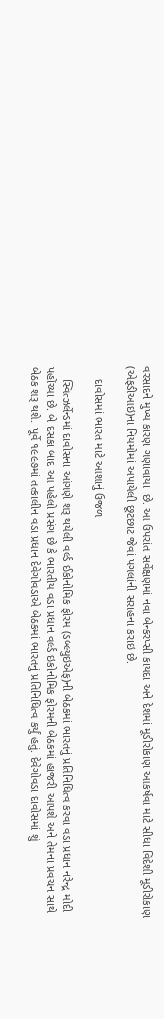વરસાદને મુખ્ય કારણ ગણાવાયા  છે. આ ઉપરાંત સર્વેક્ષણમાં નવા બેન્કરપ્સી કાયદા અને દેશમાં મૂડીરોકાણ આકર્ષવા માટે સીધા વિદેશી મૂડીરોકાણ (એફડીઆઇ)ના નિયમોમાં અપાયેલી છૂટછાટ જેવાં પગલાંની સરાહના કરાઇ છે.

    દાવોસમાં ભારત માટે આશાનું ઉજળ

    સ્વિત્ઝર્લેન્ડમાં દાવોસના આંગણે શરૂ થયેલી વર્લ્ડ ઈકોનોમિક ફોરમ (ડબ્લ્યુઇએફ)ની બેઠકમાં ભારતનું પ્રતિનિધિત્વ કરવા વડા પ્રધાન નરેન્દ્ર મોદી પહોંચ્યા છે. બે દસકા બાદ આ પહેલો પ્રસંગ છે કે ભારતીય વડા પ્રધાન વર્લ્ડ ઇકોનોમિક ફોરમની બેઠકમાં હાજરી આપશે અને તેમના પ્રવચન સાથે બેઠક શરૂ થશે. પૂર્વે ૧૯૯૭માં તત્કાલીન વડા પ્રધાન દેવેગોવડાએ બેઠકમાં ભારતનું પ્રતિનિધિત્વ કર્યું હતું. દેવેગોવડા દાવોસમાં શું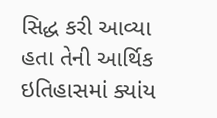સિદ્ધ કરી આવ્યા હતા તેની આર્થિક ઇતિહાસમાં ક્યાંય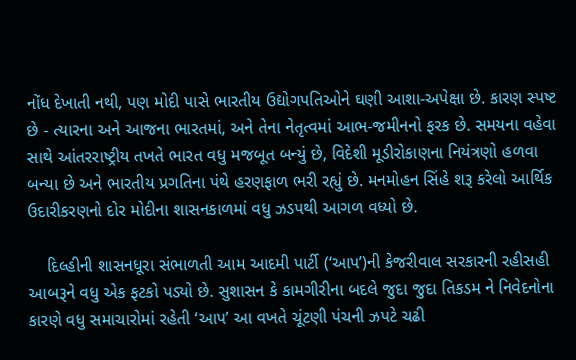નોંધ દેખાતી નથી, પણ મોદી પાસે ભારતીય ઉદ્યોગપતિઓને ઘણી આશા-અપેક્ષા છે. કારણ સ્પષ્ટ છે - ત્યારના અને આજના ભારતમાં, અને તેના નેતૃત્વમાં આભ-જમીનનો ફરક છે. સમયના વહેવા સાથે આંતરરાષ્ટ્રીય તખતે ભારત વધુ મજબૂત બન્યું છે, વિદેશી મૂડીરોકાણના નિયંત્રણો હળવા બન્યા છે અને ભારતીય પ્રગતિના પંથે હરણફાળ ભરી રહ્યું છે. મનમોહન સિંહે શરૂ કરેલો આર્થિક ઉદારીકરણનો દોર મોદીના શાસનકાળમાં વધુ ઝડપથી આગળ વધ્યો છે.

    દિલ્હીની શાસનધૂરા સંભાળતી આમ આદમી પાર્ટી (‘આપ’)ની કેજરીવાલ સરકારની રહીસહી આબરૂને વધુ એક ફટકો પડ્યો છે. સુશાસન કે કામગીરીના બદલે જુદા જુદા તિકડમ ને નિવેદનોના કારણે વધુ સમાચારોમાં રહેતી ‘આપ’ આ વખતે ચૂંટણી પંચની ઝપટે ચઢી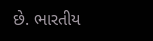છે. ભારતીય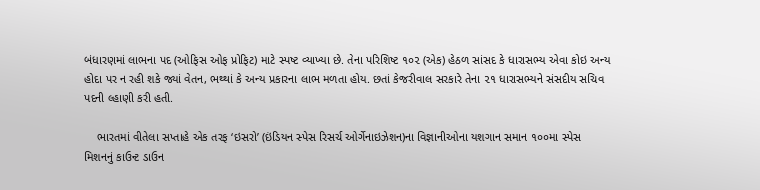બંધારણમાં લાભના પદ (ઓફિસ ઓફ પ્રોફિટ) માટે સ્પષ્ટ વ્યાખ્યા છે. તેના પરિશિષ્ટ ૧૦૨ (એક) હેઠળ સાંસદ કે ધારાસભ્ય એવા કોઇ અન્ય હોદા પર ન રહી શકે જ્યાં વેતન, ભથ્થાં કે અન્ય પ્રકારના લાભ મળતા હોય. છતાં કેજરીવાલ સરકારે તેના ૨૧ ધારાસભ્યને સંસદીય સચિવ પદની લ્હાણી કરી હતી.

    ભારતમાં વીતેલા સપ્તાહે એક તરફ ‘ઇસરો’ (ઇંડિયન સ્પેસ રિસર્ચ ઓર્ગેનાઇઝેશન)ના વિજ્ઞાનીઓના યશગાન સમાન ૧૦૦મા સ્પેસ મિશનનું કાઉન્ટ ડાઉન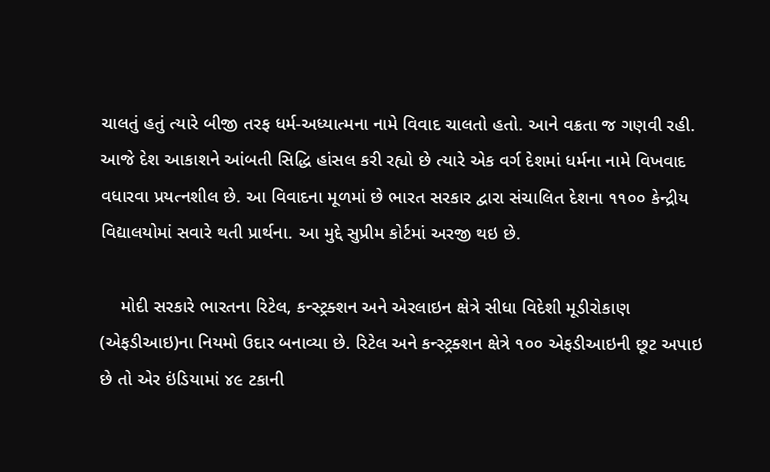ચાલતું હતું ત્યારે બીજી તરફ ધર્મ-અધ્યાત્મના નામે વિવાદ ચાલતો હતો. આને વક્રતા જ ગણવી રહી. આજે દેશ આકાશને આંબતી સિદ્ધિ હાંસલ કરી રહ્યો છે ત્યારે એક વર્ગ દેશમાં ધર્મના નામે વિખવાદ વધારવા પ્રયત્નશીલ છે. આ વિવાદના મૂળમાં છે ભારત સરકાર દ્વારા સંચાલિત દેશના ૧૧૦૦ કેન્દ્રીય વિદ્યાલયોમાં સવારે થતી પ્રાર્થના. આ મુદ્દે સુપ્રીમ કોર્ટમાં અરજી થઇ છે.

    મોદી સરકારે ભારતના રિટેલ, કન્સ્ટ્રક્શન અને એરલાઇન ક્ષેત્રે સીધા વિદેશી મૂડીરોકાણ (એફડીઆઇ)ના નિયમો ઉદાર બનાવ્યા છે. રિટેલ અને કન્સ્ટ્રક્શન ક્ષેત્રે ૧૦૦ એફડીઆઇની છૂટ અપાઇ છે તો એર ઇંડિયામાં ૪૯ ટકાની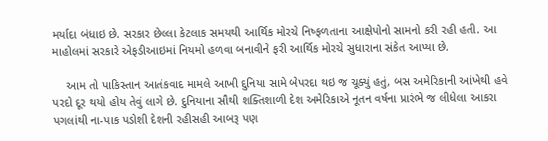મર્યાદા બંધાઇ છે. સરકાર છેલ્લા કેટલાક સમયથી આર્થિક મોરચે નિષ્ફળતાના આક્ષેપોનો સામનો કરી રહી હતી. આ માહોલમાં સરકારે એફડીઆઇમાં નિયમો હળવા બનાવીને ફરી આર્થિક મોરચે સુધારાના સંકેત આપ્યા છે.

    આમ તો પાકિસ્તાન આતંકવાદ મામલે આખી દુનિયા સામે બેપરદા થઇ જ ચૂક્યું હતું, બસ અમેરિકાની આંખેથી હવે પરદો દૂર થયો હોય તેવું લાગે છે. દુનિયાના સૌથી શક્તિશાળી દેશ અમેરિકાએ નૂતન વર્ષના પ્રારંભે જ લીધેલા આકરા પગલાંથી ના-પાક પડોશી દેશની રહીસહી આબરૂ પણ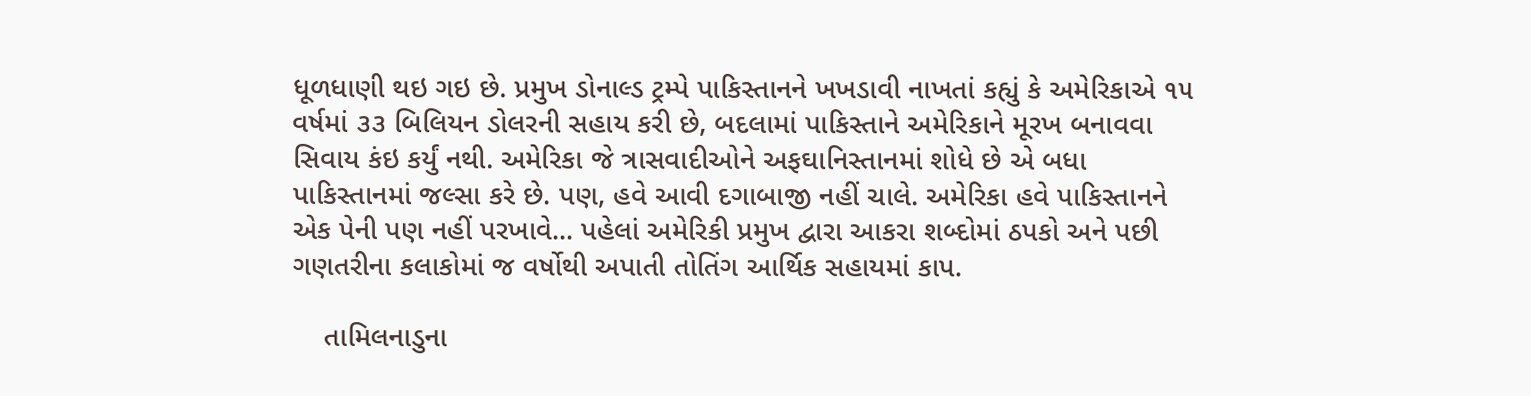ધૂળધાણી થઇ ગઇ છે. પ્રમુખ ડોનાલ્ડ ટ્રમ્પે પાકિસ્તાનને ખખડાવી નાખતાં કહ્યું કે અમેરિકાએ ૧૫ વર્ષમાં ૩૩ બિલિયન ડોલરની સહાય કરી છે, બદલામાં પાકિસ્તાને અમેરિકાને મૂરખ બનાવવા સિવાય કંઇ કર્યું નથી. અમેરિકા જે ત્રાસવાદીઓને અફઘાનિસ્તાનમાં શોધે છે એ બધા પાકિસ્તાનમાં જલ્સા કરે છે. પણ, હવે આવી દગાબાજી નહીં ચાલે. અમેરિકા હવે પાકિસ્તાનને એક પેની પણ નહીં પરખાવે... પહેલાં અમેરિકી પ્રમુખ દ્વારા આકરા શબ્દોમાં ઠપકો અને પછી ગણતરીના કલાકોમાં જ વર્ષોથી અપાતી તોતિંગ આર્થિક સહાયમાં કાપ.

    તામિલનાડુના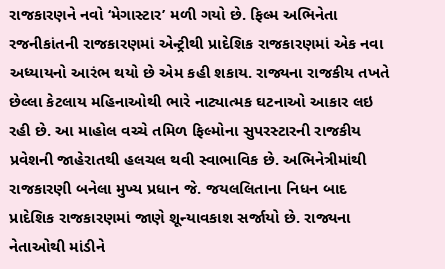રાજકારણને નવો ‘મેગાસ્ટાર’ મળી ગયો છે. ફિલ્મ અભિનેતા રજનીકાંતની રાજકારણમાં એન્ટ્રીથી પ્રાદેશિક રાજકારણમાં એક નવા અધ્યાયનો આરંભ થયો છે એમ કહી શકાય. રાજ્યના રાજકીય તખતે છેલ્લા કેટલાય મહિનાઓથી ભારે નાટ્યાત્મક ઘટનાઓ આકાર લઇ રહી છે. આ માહોલ વચ્ચે તમિળ ફિલ્મોના સુપરસ્ટારની રાજકીય પ્રવેશની જાહેરાતથી હલચલ થવી સ્વાભાવિક છે. અભિનેત્રીમાંથી રાજકારણી બનેલા મુખ્ય પ્રધાન જે. જયલલિતાના નિધન બાદ પ્રાદેશિક રાજકારણમાં જાણે શૂન્યાવકાશ સર્જાયો છે. રાજ્યના નેતાઓથી માંડીને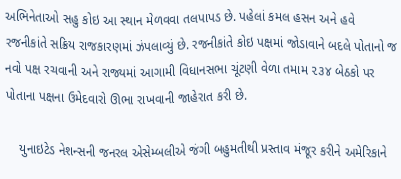અભિનેતાઓ સહુ કોઇ આ સ્થાન મેળવવા તલપાપડ છે. પહેલાં કમલ હસન અને હવે રજનીકાંતે સક્રિય રાજકારણમાં ઝંપલાવ્યું છે. રજનીકાંતે કોઇ પક્ષમાં જોડાવાને બદલે પોતાનો જ નવો પક્ષ રચવાની અને રાજ્યમાં આગામી વિધાનસભા ચૂંટણી વેળા તમામ ૨૩૪ બેઠકો પર પોતાના પક્ષના ઉમેદવારો ઊભા રાખવાની જાહેરાત કરી છે.

    યુનાઇટેડ નેશન્સની જનરલ એસેમ્બલીએ જંગી બહુમતીથી પ્રસ્તાવ મંજૂર કરીને અમેરિકાને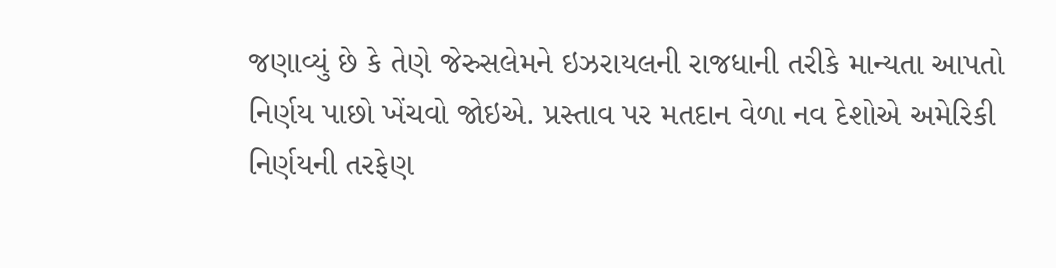જણાવ્યું છે કે તેણે જેરુસલેમને ઇઝરાયલની રાજધાની તરીકે માન્યતા આપતો નિર્ણય પાછો ખેંચવો જોઇએ. પ્રસ્તાવ પર મતદાન વેળા નવ દેશોએ અમેરિકી નિર્ણયની તરફેણ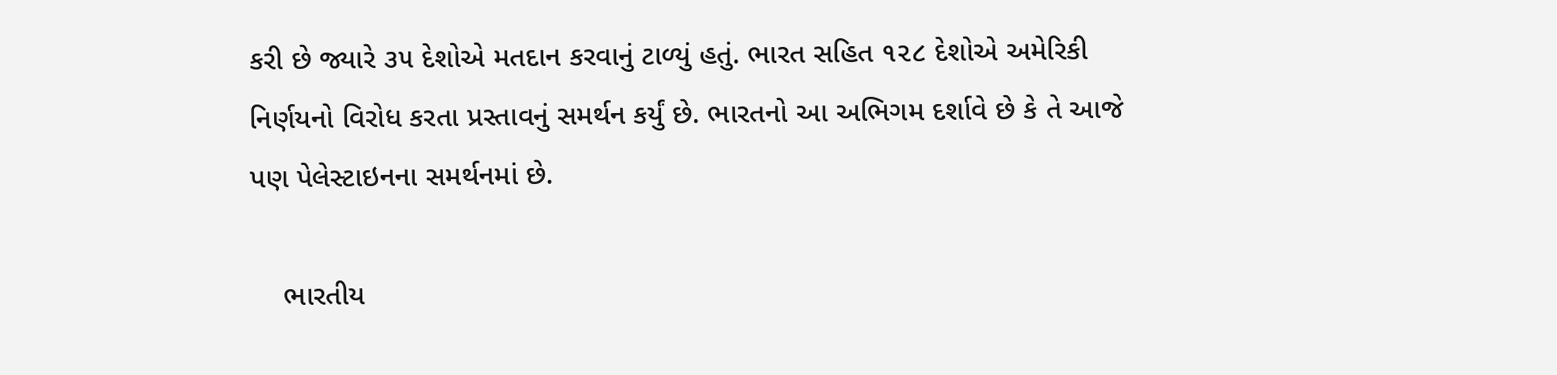કરી છે જ્યારે ૩૫ દેશોએ મતદાન કરવાનું ટાળ્યું હતું. ભારત સહિત ૧૨૮ દેશોએ અમેરિકી નિર્ણયનો વિરોધ કરતા પ્રસ્તાવનું સમર્થન કર્યું છે. ભારતનો આ અભિગમ દર્શાવે છે કે તે આજે પણ પેલેસ્ટાઇનના સમર્થનમાં છે.

    ભારતીય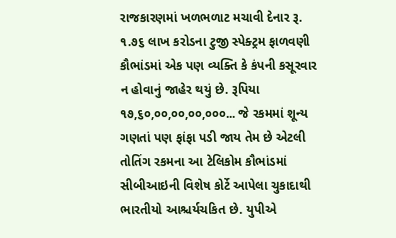રાજકારણમાં ખળભળાટ મચાવી દેનાર રૂ. ૧.૭૬ લાખ કરોડના ટુજી સ્પેક્ટ્રમ ફાળવણી કૌભાંડમાં એક પણ વ્યક્તિ કે કંપની કસૂરવાર ન હોવાનું જાહેર થયું છે. રૂપિયા ૧૭,૬૦,૦૦,૦૦,૦૦,૦૦૦... જે રકમમાં શૂન્ય ગણતાં પણ ફાંફા પડી જાય તેમ છે એટલી તોતિંગ રકમના આ ટેલિકોમ કૌભાંડમાં સીબીઆઇની વિશેષ કોર્ટે આપેલા ચુકાદાથી ભારતીયો આશ્ચર્યચકિત છે. યુપીએ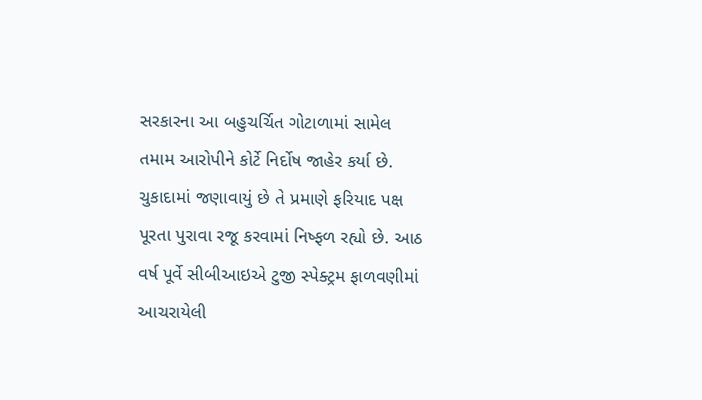સરકારના આ બહુચર્ચિત ગોટાળામાં સામેલ તમામ આરોપીને કોર્ટે નિર્દોષ જાહેર કર્યા છે. ચુકાદામાં જણાવાયું છે તે પ્રમાણે ફરિયાદ પક્ષ પૂરતા પુરાવા રજૂ કરવામાં નિષ્ફળ રહ્યો છે. આઠ વર્ષ પૂર્વે સીબીઆઇએ ટુજી સ્પેક્ટ્રમ ફાળવણીમાં આચરાયેલી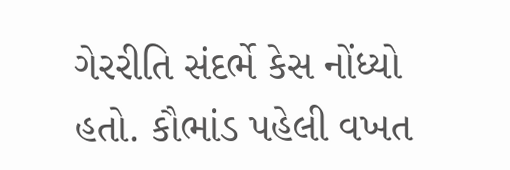ગેરરીતિ સંદર્ભે કેસ નોંધ્યો હતો. કૌભાંડ પહેલી વખત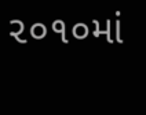૨૦૧૦માં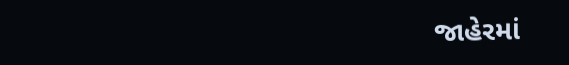જાહેરમાં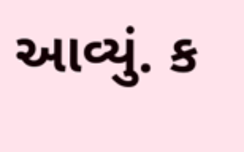આવ્યું. ક